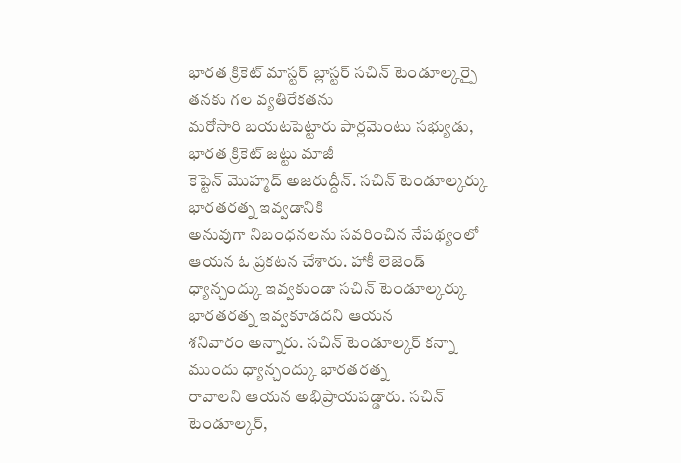భారత క్రికెట్ మాస్టర్ బ్లాస్టర్ సచిన్ టెండూల్కర్పై తనకు గల వ్యతిరేకతను
మరోసారి బయటపెట్టారు పార్లమెంటు సభ్యుడు, భారత క్రికెట్ జట్టు మాజీ
కెప్టెన్ మొహ్మద్ అజరుద్దీన్. సచిన్ టెండూల్కర్కు భారతరత్న ఇవ్వడానికి
అనువుగా నిబంధనలను సవరించిన నేపథ్యంలో ఆయన ఓ ప్రకటన చేశారు. హాకీ లెజెండ్
ధ్యాన్చంద్కు ఇవ్వకుండా సచిన్ టెండూల్కర్కు భారతరత్న ఇవ్వకూడదని ఆయన
శనివారం అన్నారు. సచిన్ టెండూల్కర్ కన్నా ముందు ధ్యాన్చంద్కు భారతరత్న
రావాలని ఆయన అభిప్రాయపడ్డారు. సచిన్ టెండూల్కర్,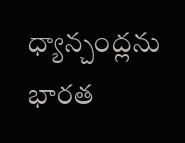ధ్యాన్చంద్లను
భారత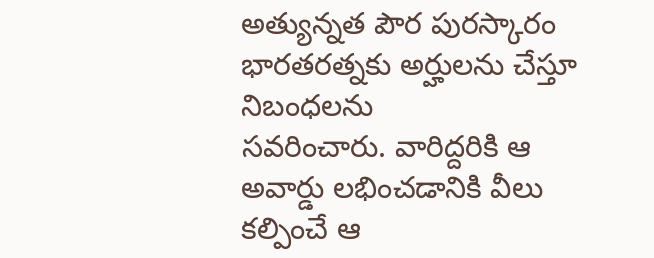అత్యున్నత పౌర పురస్కారం భారతరత్నకు అర్హులను చేస్తూ నిబంధలను
సవరించారు. వారిద్దరికి ఆ అవార్డు లభించడానికి వీలు కల్పించే ఆ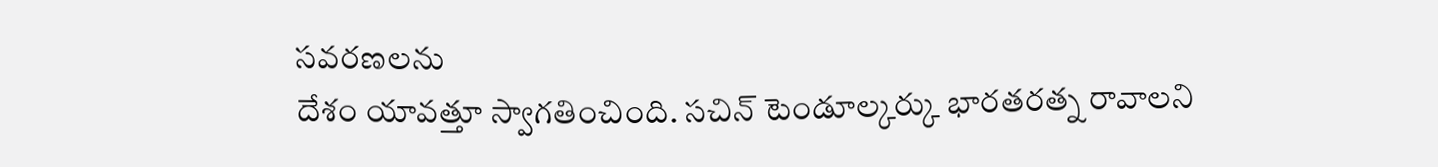సవరణలను
దేశం యావత్తూ స్వాగతించింది. సచిన్ టెండూల్కర్కు భారతరత్న రావాలని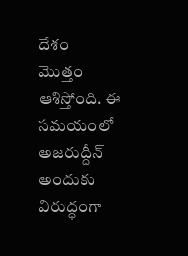దేశం
మొత్తం ఆశిస్తోంది. ఈ సమయంలో అజరుద్దీన్ అందుకు విరుద్ధంగా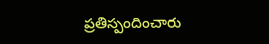ప్రతిస్పందించారు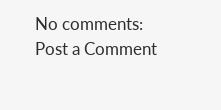No comments:
Post a Comment